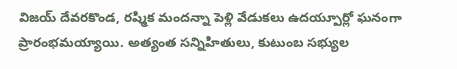విజయ్ దేవరకొండ, రష్మిక మందన్నా పెళ్లి వేడుకలు ఉదయ్పూర్లో ఘనంగా ప్రారంభమయ్యాయి. అత్యంత సన్నిహితులు, కుటుంబ సభ్యుల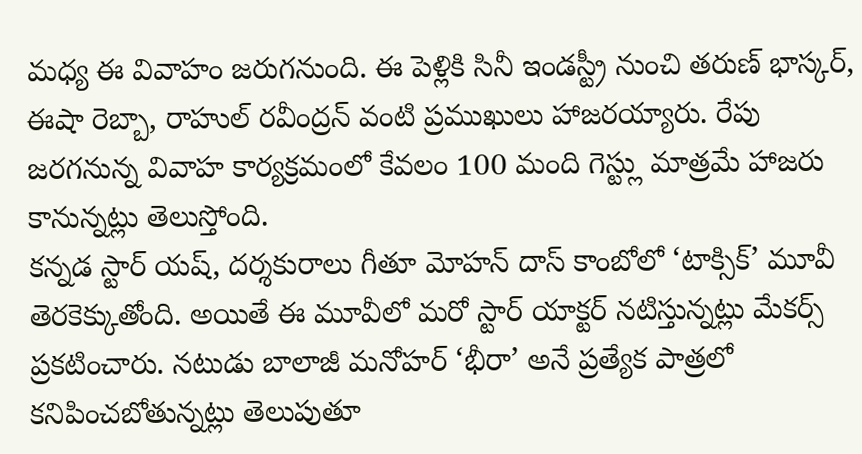మధ్య ఈ వివాహం జరుగనుంది. ఈ పెళ్లికి సినీ ఇండస్ట్రీ నుంచి తరుణ్ భాస్కర్, ఈషా రెబ్బా, రాహుల్ రవీంద్రన్ వంటి ప్రముఖులు హాజరయ్యారు. రేపు జరగనున్న వివాహ కార్యక్రమంలో కేవలం 100 మంది గెస్ట్లు మాత్రమే హాజరు కానున్నట్లు తెలుస్తోంది.
కన్నడ స్టార్ యష్, దర్శకురాలు గీతూ మోహన్ దాస్ కాంబోలో ‘టాక్సిక్’ మూవీ తెరకెక్కుతోంది. అయితే ఈ మూవీలో మరో స్టార్ యాక్టర్ నటిస్తున్నట్లు మేకర్స్ ప్రకటించారు. నటుడు బాలాజీ మనోహర్ ‘భీరా’ అనే ప్రత్యేక పాత్రలో కనిపించబోతున్నట్లు తెలుపుతూ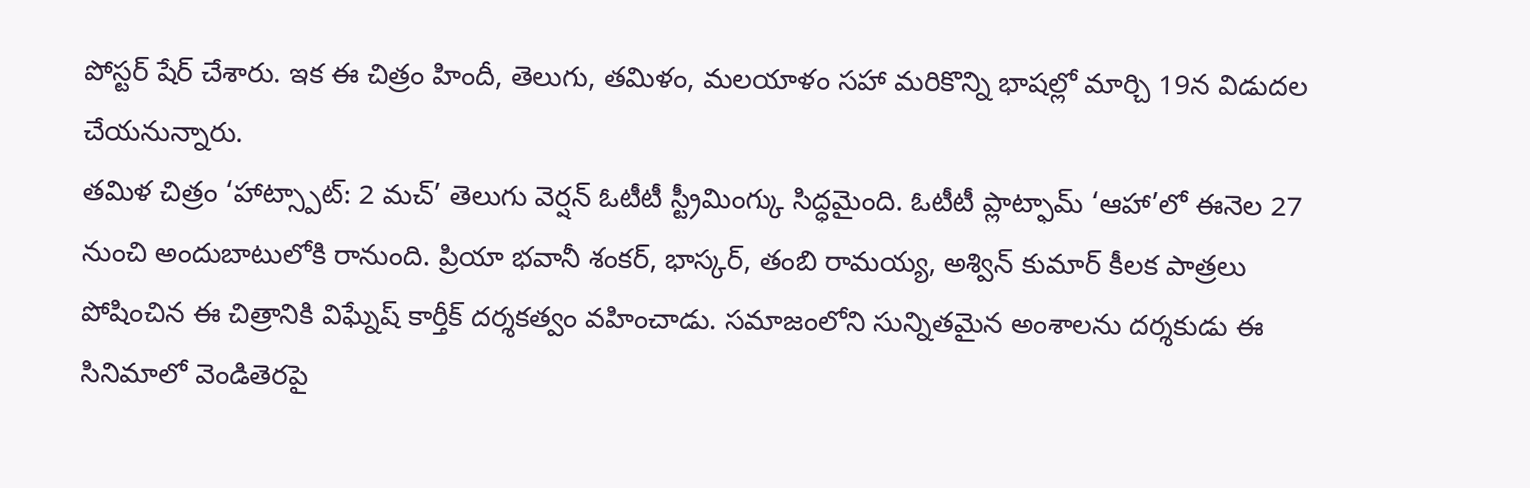పోస్టర్ షేర్ చేశారు. ఇక ఈ చిత్రం హిందీ, తెలుగు, తమిళం, మలయాళం సహా మరికొన్ని భాషల్లో మార్చి 19న విడుదల చేయనున్నారు.
తమిళ చిత్రం ‘హాట్స్పాట్: 2 మచ్’ తెలుగు వెర్షన్ ఓటీటీ స్ట్రీమింగ్కు సిద్ధమైంది. ఓటీటీ ప్లాట్ఫామ్ ‘ఆహా’లో ఈనెల 27 నుంచి అందుబాటులోకి రానుంది. ప్రియా భవానీ శంకర్, భాస్కర్, తంబి రామయ్య, అశ్విన్ కుమార్ కీలక పాత్రలు పోషించిన ఈ చిత్రానికి విఘ్నేష్ కార్తీక్ దర్శకత్వం వహించాడు. సమాజంలోని సున్నితమైన అంశాలను దర్శకుడు ఈ సినిమాలో వెండితెరపై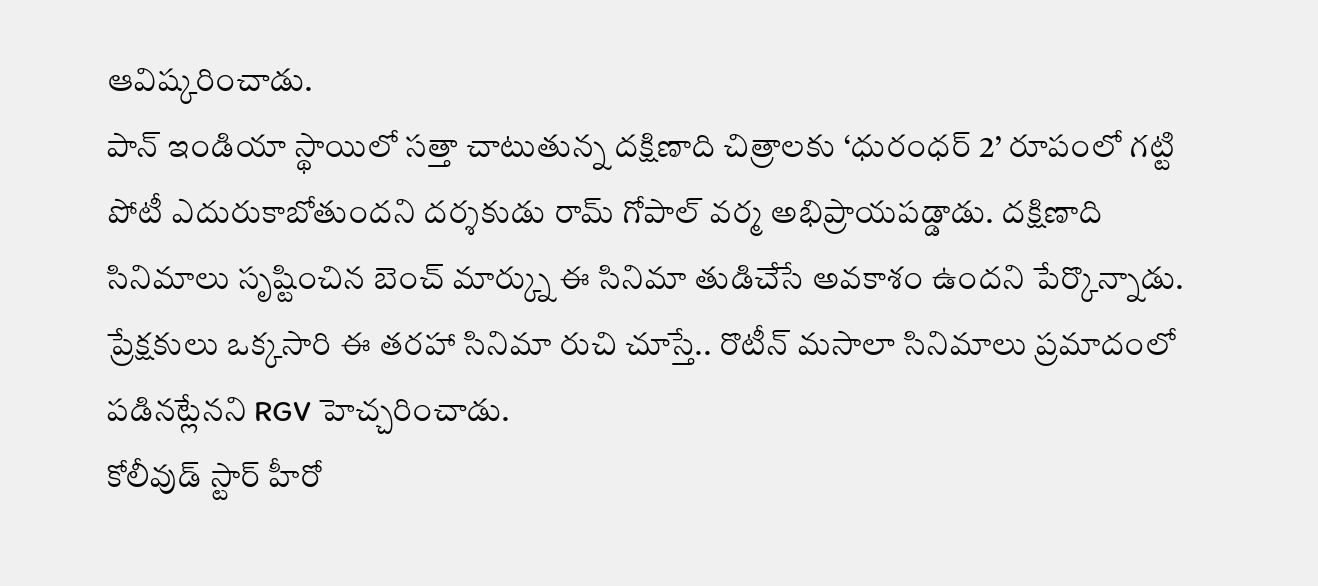ఆవిష్కరించాడు.
పాన్ ఇండియా స్థాయిలో సత్తా చాటుతున్న దక్షిణాది చిత్రాలకు ‘ధురంధర్ 2’ రూపంలో గట్టి పోటీ ఎదురుకాబోతుందని దర్శకుడు రామ్ గోపాల్ వర్మ అభిప్రాయపడ్డాడు. దక్షిణాది సినిమాలు సృష్టించిన బెంచ్ మార్క్ను ఈ సినిమా తుడిచేసే అవకాశం ఉందని పేర్కొన్నాడు. ప్రేక్షకులు ఒక్కసారి ఈ తరహా సినిమా రుచి చూస్తే.. రొటీన్ మసాలా సినిమాలు ప్రమాదంలో పడినట్లేనని RGV హెచ్చరించాడు.
కోలీవుడ్ స్టార్ హీరో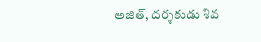అజిత్, దర్శకుడు శివ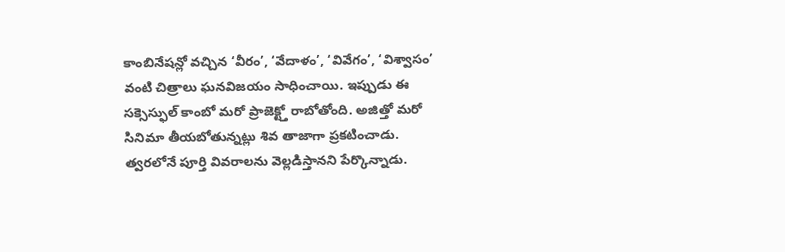కాంబినేషన్లో వచ్చిన ‘వీరం’, ‘వేదాళం’, ‘వివేగం’, ‘విశ్వాసం’ వంటి చిత్రాలు ఘనవిజయం సాధించాయి. ఇప్పుడు ఈ సక్సెస్ఫుల్ కాంబో మరో ప్రాజెక్ట్తో రాబోతోంది. అజిత్తో మరో సినిమా తీయబోతున్నట్లు శివ తాజాగా ప్రకటించాడు. త్వరలోనే పూర్తి వివరాలను వెల్లడిస్తానని పేర్కొన్నాడు.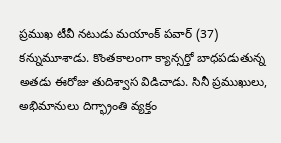ప్రముఖ టీవీ నటుడు మయాంక్ పవార్ (37) కన్నుమూశాడు. కొంతకాలంగా క్యాన్సర్తో బాధపడుతున్న అతడు ఈరోజు తుదిశ్వాస విడిచాడు. సినీ ప్రముఖులు, అభిమానులు దిగ్భ్రాంతి వ్యక్తం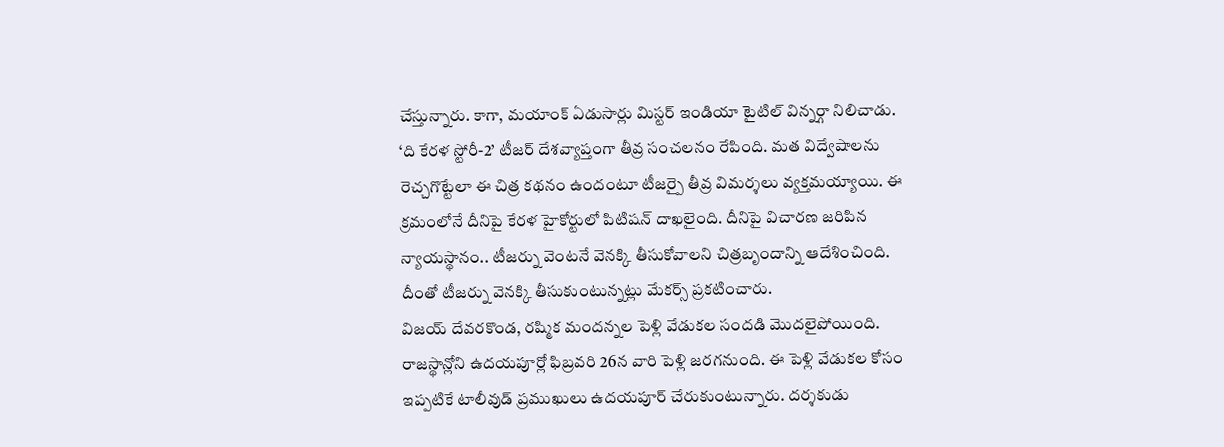చేస్తున్నారు. కాగా, మయాంక్ ఏడుసార్లు మిస్టర్ ఇండియా టైటిల్ విన్నర్గా నిలిచాడు.
‘ది కేరళ స్టోరీ-2’ టీజర్ దేశవ్యాప్తంగా తీవ్ర సంచలనం రేపింది. మత విద్వేషాలను రెచ్చగొట్టేలా ఈ చిత్ర కథనం ఉందంటూ టీజర్పై తీవ్ర విమర్శలు వ్యక్తమయ్యాయి. ఈ క్రమంలోనే దీనిపై కేరళ హైకోర్టులో పిటిషన్ దాఖలైంది. దీనిపై విచారణ జరిపిన న్యాయస్థానం.. టీజర్ను వెంటనే వెనక్కి తీసుకోవాలని చిత్రబృందాన్ని ఆదేశించింది. దీంతో టీజర్ను వెనక్కి తీసుకుంటున్నట్లు మేకర్స్ ప్రకటించారు.
విజయ్ దేవరకొండ, రష్మిక మందన్నల పెళ్లి వేడుకల సందడి మొదలైపోయింది. రాజస్థాన్లోని ఉదయపూర్లో ఫిబ్రవరి 26న వారి పెళ్లి జరగనుంది. ఈ పెళ్లి వేడుకల కోసం ఇప్పటికే టాలీవుడ్ ప్రముఖులు ఉదయపూర్ చేరుకుంటున్నారు. దర్శకుడు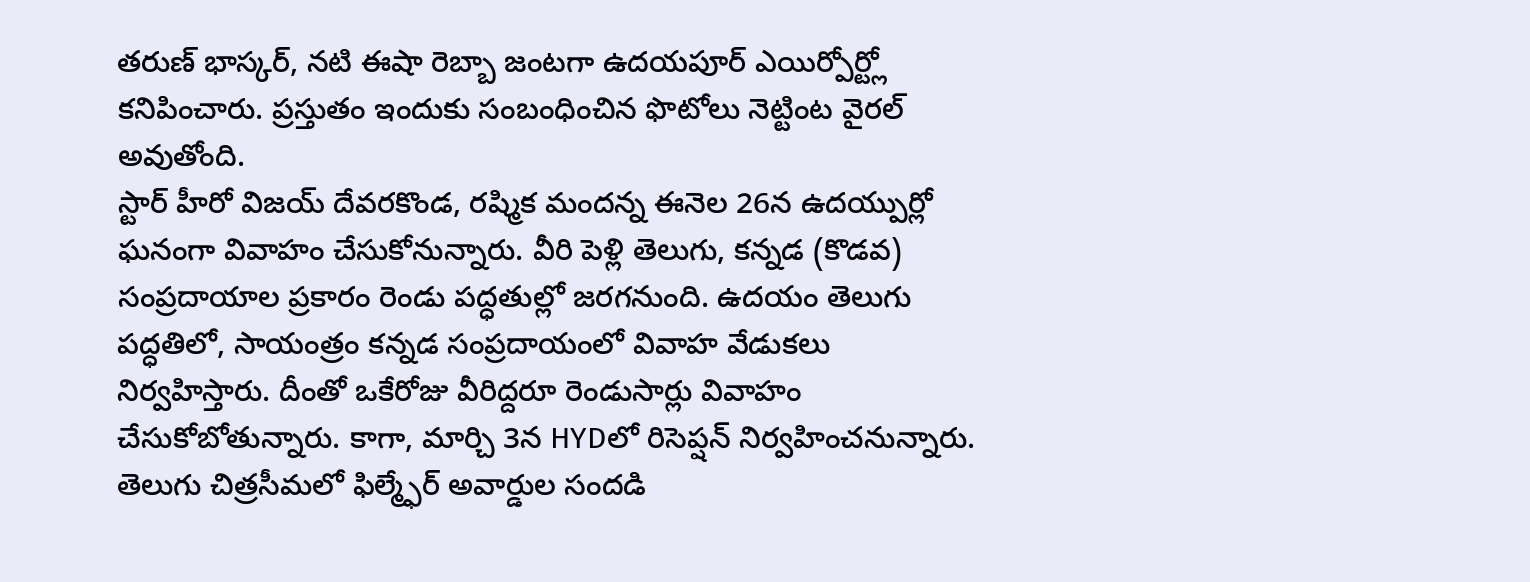తరుణ్ భాస్కర్, నటి ఈషా రెబ్బా జంటగా ఉదయపూర్ ఎయిర్పోర్ట్లో కనిపించారు. ప్రస్తుతం ఇందుకు సంబంధించిన ఫొటోలు నెట్టింట వైరల్ అవుతోంది.
స్టార్ హీరో విజయ్ దేవరకొండ, రష్మిక మందన్న ఈనెల 26న ఉదయ్పుర్లో ఘనంగా వివాహం చేసుకోనున్నారు. వీరి పెళ్లి తెలుగు, కన్నడ (కొడవ) సంప్రదాయాల ప్రకారం రెండు పద్ధతుల్లో జరగనుంది. ఉదయం తెలుగు పద్ధతిలో, సాయంత్రం కన్నడ సంప్రదాయంలో వివాహ వేడుకలు నిర్వహిస్తారు. దీంతో ఒకేరోజు వీరిద్దరూ రెండుసార్లు వివాహం చేసుకోబోతున్నారు. కాగా, మార్చి 3న HYDలో రిసెప్షన్ నిర్వహించనున్నారు.
తెలుగు చిత్రసీమలో ఫిల్మ్ఫేర్ అవార్డుల సందడి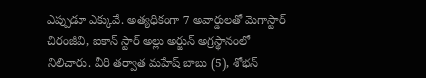ఎప్పుడూ ఎక్కువే. అత్యధికంగా 7 అవార్డులతో మెగాస్టార్ చిరంజీవి, ఐకాన్ స్టార్ అల్లు అర్జున్ అగ్రస్థానంలో నిలిచారు. వీరి తర్వాత మహేష్ బాబు (5), శోభన్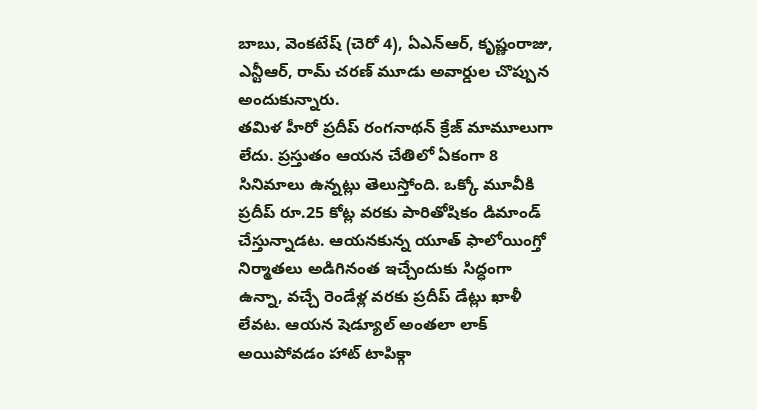బాబు, వెంకటేష్ (చెరో 4), ఏఎన్ఆర్, కృష్ణంరాజు, ఎన్టీఆర్, రామ్ చరణ్ మూడు అవార్డుల చొప్పున అందుకున్నారు.
తమిళ హీరో ప్రదీప్ రంగనాథన్ క్రేజ్ మామూలుగా లేదు. ప్రస్తుతం ఆయన చేతిలో ఏకంగా 8 సినిమాలు ఉన్నట్లు తెలుస్తోంది. ఒక్కో మూవీకి ప్రదీప్ రూ.25 కోట్ల వరకు పారితోషికం డిమాండ్ చేస్తున్నాడట. ఆయనకున్న యూత్ ఫాలోయింగ్తో నిర్మాతలు అడిగినంత ఇచ్చేందుకు సిద్ధంగా ఉన్నా, వచ్చే రెండేళ్ల వరకు ప్రదీప్ డేట్లు ఖాళీ లేవట. ఆయన షెడ్యూల్ అంతలా లాక్ అయిపోవడం హాట్ టాపిక్గా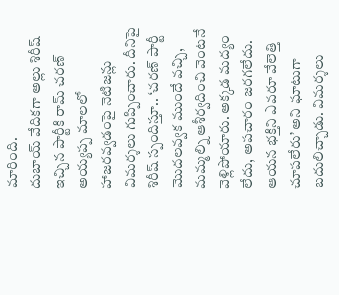మారింది.
దుబాయ్ వేదికగా అల్లు శిరీష్ ఇచ్చిన పార్టీకి రామ్ చరణ్ అయ్యప్ప మాలలో హాజరవ్వడంపై నెటిజన్లు విమర్శలు గుప్పించారు. దీనిపై శిరీష్ స్పందిస్తూ.. ‘చరణ్ పార్టీ మొదలవ్వక ముందే వచ్చి, మమ్మల్ని ఆశీర్వదించి వెంటనే వెళ్లిపోయారు. అక్కడ మద్యం లేదు, అపచారం జరగలేదు. ఆయన భక్తిని ఎవరూ వేలెత్తి చూపలేరు’ అని ఘాటుగా బదులిచ్చాడు. విమర్శలు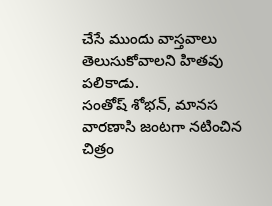చేసే ముందు వాస్తవాలు తెలుసుకోవాలని హితవు పలికాడు.
సంతోష్ శోభన్, మానస వారణాసి జంటగా నటించిన చిత్రం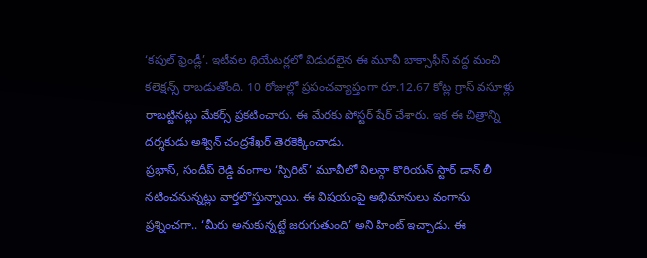‘కపుల్ ఫ్రెండ్లీ’. ఇటీవల థియేటర్లలో విడుదలైన ఈ మూవీ బాక్సాఫీస్ వద్ద మంచి కలెక్షన్స్ రాబడుతోంది. 10 రోజుల్లో ప్రపంచవ్యాప్తంగా రూ.12.67 కోట్ల గ్రాస్ వసూళ్లు రాబట్టినట్లు మేకర్స్ ప్రకటించారు. ఈ మేరకు పోస్టర్ షేర్ చేశారు. ఇక ఈ చిత్రాన్ని దర్శకుడు అశ్విన్ చంద్రశేఖర్ తెరకెక్కించాడు.
ప్రభాస్, సందీప్ రెడ్డి వంగాల ‘స్పిరిట్’ మూవీలో విలన్గా కొరియన్ స్టార్ డాన్ లీ నటించనున్నట్లు వార్తలొస్తున్నాయి. ఈ విషయంపై అభిమానులు వంగాను ప్రశ్నించగా.. ‘మీరు అనుకున్నట్టే జరుగుతుంది’ అని హింట్ ఇచ్చాడు. ఈ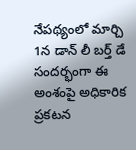నేపథ్యంలో మార్చి 1న డాన్ లీ బర్త్ డే సందర్భంగా ఈ అంశంపై అధికారిక ప్రకటన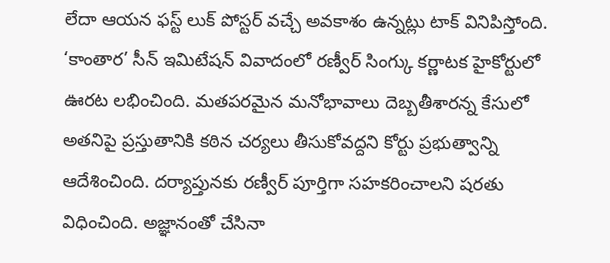లేదా ఆయన ఫస్ట్ లుక్ పోస్టర్ వచ్చే అవకాశం ఉన్నట్లు టాక్ వినిపిస్తోంది.
‘కాంతార’ సీన్ ఇమిటేషన్ వివాదంలో రణ్వీర్ సింగ్కు కర్ణాటక హైకోర్టులో ఊరట లభించింది. మతపరమైన మనోభావాలు దెబ్బతీశారన్న కేసులో అతనిపై ప్రస్తుతానికి కఠిన చర్యలు తీసుకోవద్దని కోర్టు ప్రభుత్వాన్ని ఆదేశించింది. దర్యాప్తునకు రణ్వీర్ పూర్తిగా సహకరించాలని షరతు విధించింది. అజ్ఞానంతో చేసినా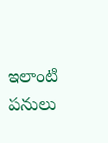ఇలాంటి పనులు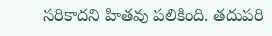సరికాదని హితవు పలికింది. తదుపరి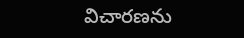విచారణను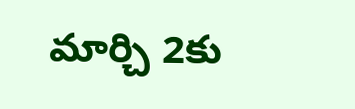మార్చి 2కు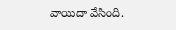వాయిదా వేసింది.